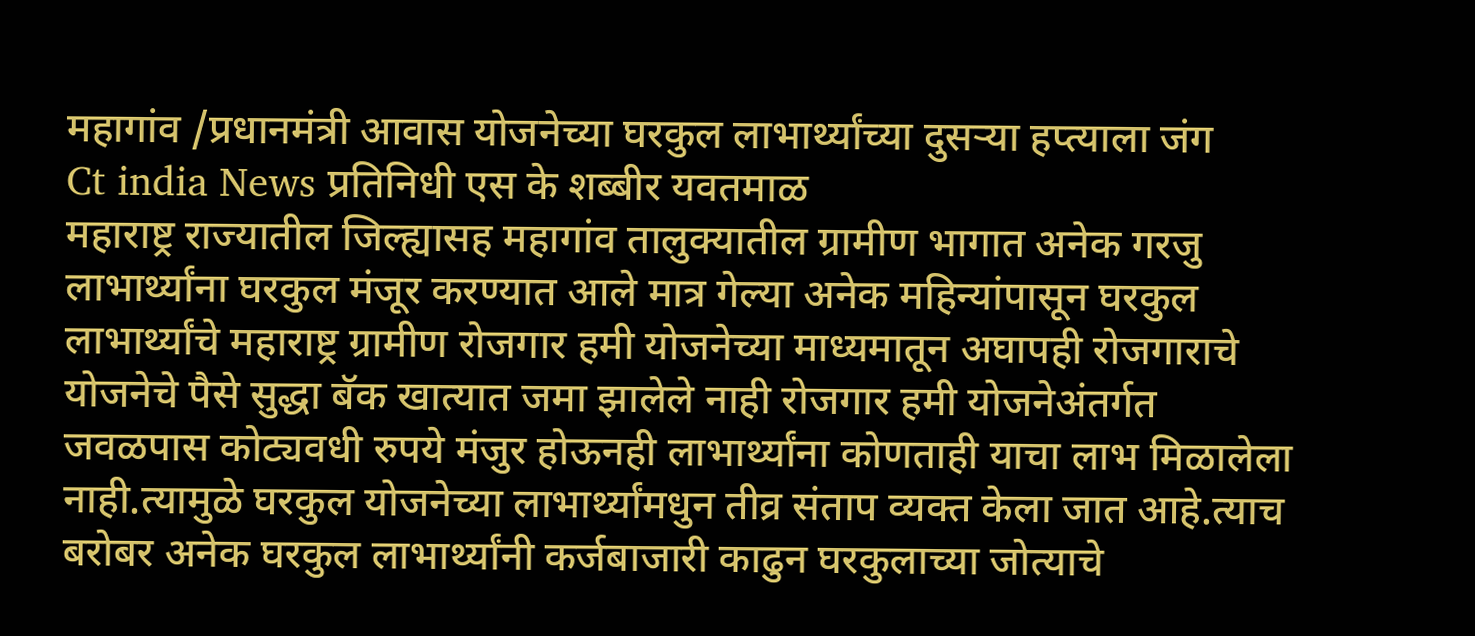महागांव /प्रधानमंत्री आवास योजनेच्या घरकुल लाभार्थ्यांच्या दुसऱ्या हप्त्याला जंग
Ct india News प्रतिनिधी एस के शब्बीर यवतमाळ
महाराष्ट्र राज्यातील जिल्ह्यासह महागांव तालुक्यातील ग्रामीण भागात अनेक गरजु लाभार्थ्यांना घरकुल मंजूर करण्यात आले मात्र गेल्या अनेक महिन्यांपासून घरकुल लाभार्थ्यांचे महाराष्ट्र ग्रामीण रोजगार हमी योजनेच्या माध्यमातून अघापही रोजगाराचे योजनेचे पैसे सुद्धा बॅक खात्यात जमा झालेले नाही रोजगार हमी योजनेअंतर्गत जवळपास कोट्यवधी रुपये मंजुर होऊनही लाभार्थ्यांना कोणताही याचा लाभ मिळालेला नाही.त्यामुळे घरकुल योजनेच्या लाभार्थ्यांमधुन तीव्र संताप व्यक्त केला जात आहे.त्याच बरोबर अनेक घरकुल लाभार्थ्यांनी कर्जबाजारी काढुन घरकुलाच्या जोत्याचे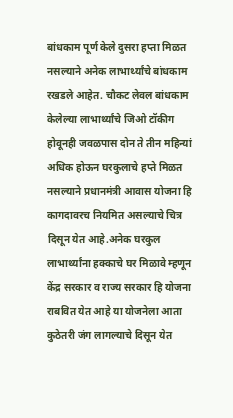बांधकाम पूर्ण केले दुसरा हप्ता मिळत नसल्याने अनेक लाभार्थ्यांचे बांधकाम रखडले आहेत. चौकट लेवल बांधकाम केलेल्या लाभार्थ्यांचे जिओ टॉकीग होवूनही जवळपास दोन ते तीन महिन्यां अधिक होऊन घरकुलाचे हप्ते मिळत नसल्याने प्रधानमंत्री आवास योजना हि कागदावरच नियमित असल्याचे चित्र दिसून येत आहे.अनेक घरकुल लाभार्थ्यांना हक्काचे घर मिळावे म्हणून केंद्र सरकार व राज्य सरकार हि योजना राबवित येत आहे या योजनेला आता कुठेतरी जंग लागल्याचे दिसून येत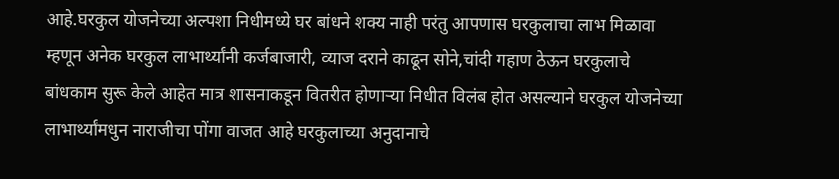आहे.घरकुल योजनेच्या अल्पशा निधीमध्ये घर बांधने शक्य नाही परंतु आपणास घरकुलाचा लाभ मिळावा म्हणून अनेक घरकुल लाभार्थ्यांनी कर्जबाजारी, व्याज दराने काढून सोने,चांदी गहाण ठेऊन घरकुलाचे बांधकाम सुरू केले आहेत मात्र शासनाकडून वितरीत होणाऱ्या निधीत विलंब होत असल्याने घरकुल योजनेच्या लाभार्थ्यांमधुन नाराजीचा पोंगा वाजत आहे घरकुलाच्या अनुदानाचे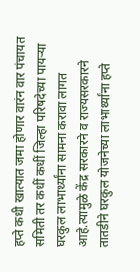हप्ते कधी खात्यात जमा होणार वारंन वार पंचायत समिती तर कधीं कधीं जिल्हा परिषदेच्या पायऱ्या घरकुल लाभार्थ्यांना सामना करावा लागत आहे.त्यामुळे केंद्र सरकारने व राज्यसरकारने तातडीने घरकुल योजनेच्या लाभार्थ्यांना हप्ते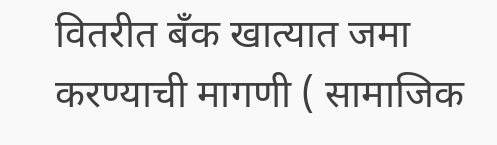वितरीत बँक खात्यात जमा करण्याची मागणी ( सामाजिक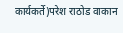कार्यकर्ते)परेश राठोड वाकान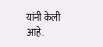यांनी केली आहे.